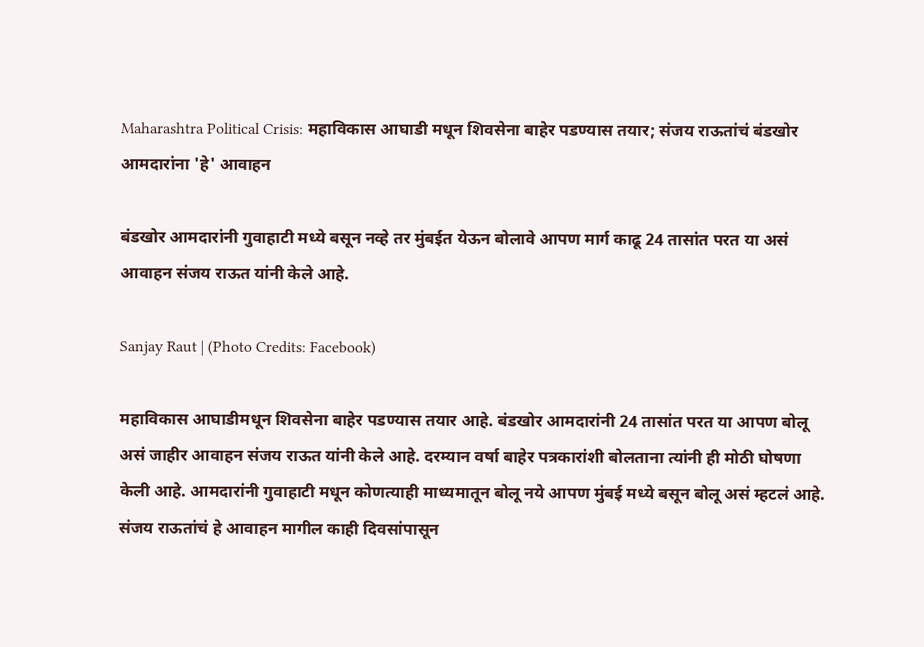Maharashtra Political Crisis: महाविकास आघाडी मधून शिवसेना बाहेर पडण्यास तयार; संजय राऊतांचं बंडखोर आमदारांना 'हे' आवाहन

बंडखोर आमदारांनी गुवाहाटी मध्ये बसून नव्हे तर मुंबईत येऊन बोलावे आपण मार्ग काढू 24 तासांत परत या असं आवाहन संजय राऊत यांनी केले आहे.

Sanjay Raut | (Photo Credits: Facebook)

महाविकास आघाडीमधून शिवसेना बाहेर पडण्यास तयार आहे. बंडखोर आमदारांनी 24 तासांत परत या आपण बोलू असं जाहीर आवाहन संजय राऊत यांनी केले आहे. दरम्यान वर्षा बाहेर पत्रकारांशी बोलताना त्यांनी ही मोठी घोषणा केली आहे. आमदारांनी गुवाहाटी मधून कोणत्याही माध्यमातून बोलू नये आपण मुंबई मध्ये बसून बोलू असं म्हटलं आहे. संजय राऊतांचं हे आवाहन मागील काही दिवसांपासून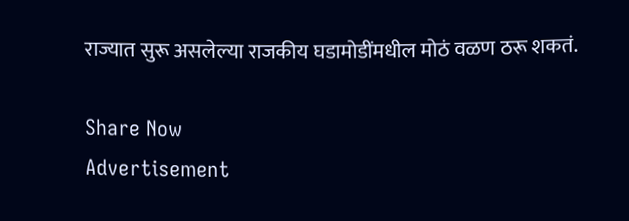राज्यात सुरू असलेल्या राजकीय घडामोडींमधील मोठं वळण ठरू शकतं.

Share Now
Advertisement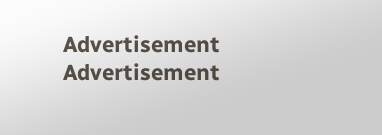Advertisement
Advertisement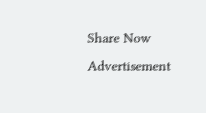Share Now
Advertisement